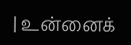| உன்னைக்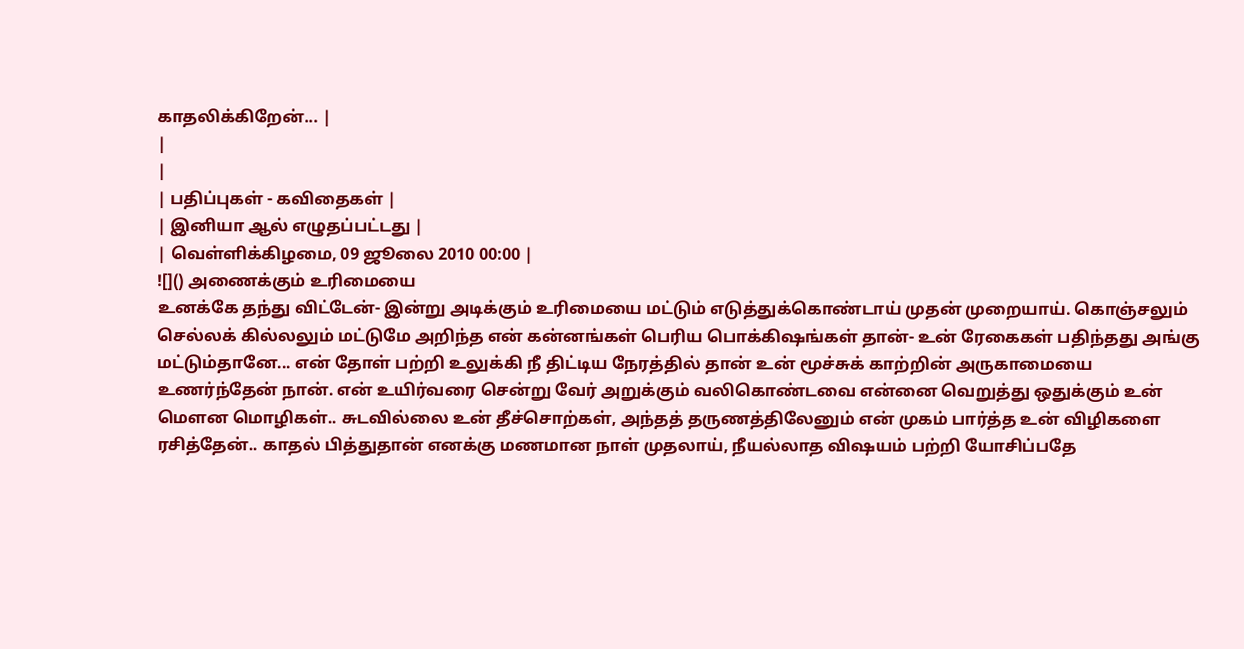காதலிக்கிறேன்... |
|
|
| பதிப்புகள் - கவிதைகள் |
| இனியா ஆல் எழுதப்பட்டது |
| வெள்ளிக்கிழமை, 09 ஜூலை 2010 00:00 |
![]() அணைக்கும் உரிமையை
உனக்கே தந்து விட்டேன்- இன்று அடிக்கும் உரிமையை மட்டும் எடுத்துக்கொண்டாய் முதன் முறையாய். கொஞ்சலும் செல்லக் கில்லலும் மட்டுமே அறிந்த என் கன்னங்கள் பெரிய பொக்கிஷங்கள் தான்- உன் ரேகைகள் பதிந்தது அங்கு மட்டும்தானே... என் தோள் பற்றி உலுக்கி நீ திட்டிய நேரத்தில் தான் உன் மூச்சுக் காற்றின் அருகாமையை உணர்ந்தேன் நான். என் உயிர்வரை சென்று வேர் அறுக்கும் வலிகொண்டவை என்னை வெறுத்து ஒதுக்கும் உன் மௌன மொழிகள்.. சுடவில்லை உன் தீச்சொற்கள், அந்தத் தருணத்திலேனும் என் முகம் பார்த்த உன் விழிகளை ரசித்தேன்.. காதல் பித்துதான் எனக்கு மணமான நாள் முதலாய், நீயல்லாத விஷயம் பற்றி யோசிப்பதே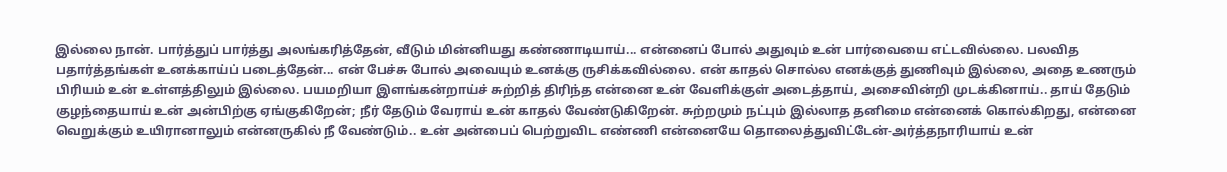இல்லை நான். பார்த்துப் பார்த்து அலங்கரித்தேன், வீடும் மின்னியது கண்ணாடியாய்... என்னைப் போல் அதுவும் உன் பார்வையை எட்டவில்லை. பலவித பதார்த்தங்கள் உனக்காய்ப் படைத்தேன்... என் பேச்சு போல் அவையும் உனக்கு ருசிக்கவில்லை. என் காதல் சொல்ல எனக்குத் துணிவும் இல்லை, அதை உணரும் பிரியம் உன் உள்ளத்திலும் இல்லை. பயமறியா இளங்கன்றாய்ச் சுற்றித் திரிந்த என்னை உன் வேளிக்குள் அடைத்தாய், அசைவின்றி முடக்கினாய்.. தாய் தேடும் குழந்தையாய் உன் அன்பிற்கு ஏங்குகிறேன்; நீர் தேடும் வேராய் உன் காதல் வேண்டுகிறேன். சுற்றமும் நட்பும் இல்லாத தனிமை என்னைக் கொல்கிறது, என்னை வெறுக்கும் உயிரானாலும் என்னருகில் நீ வேண்டும்.. உன் அன்பைப் பெற்றுவிட எண்ணி என்னையே தொலைத்துவிட்டேன்-அர்த்தநாரியாய் உன்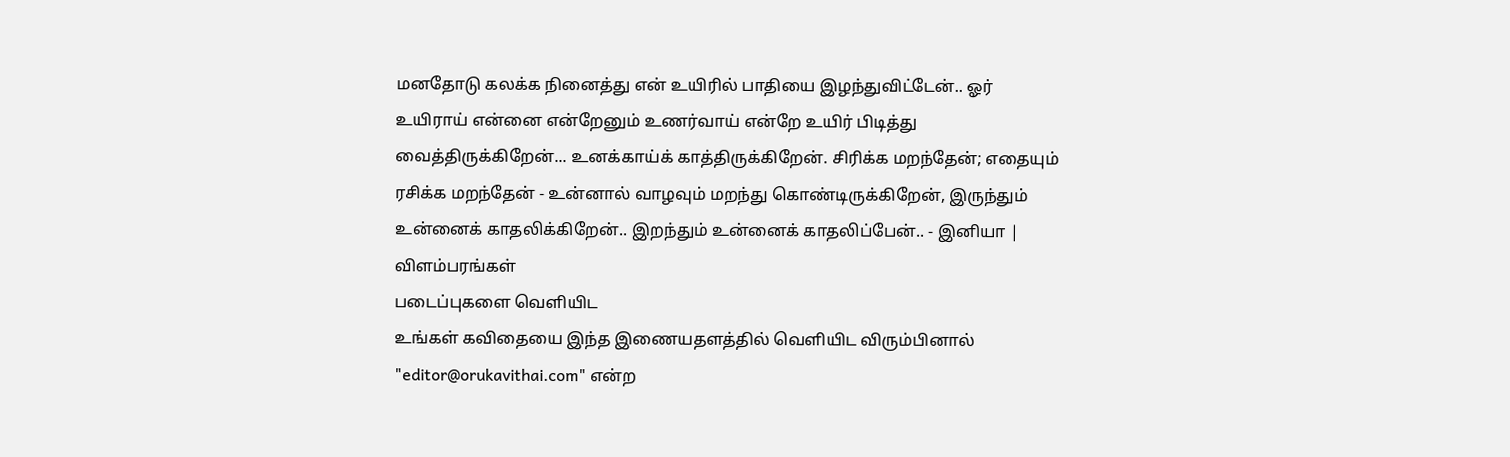மனதோடு கலக்க நினைத்து என் உயிரில் பாதியை இழந்துவிட்டேன்.. ஓர் உயிராய் என்னை என்றேனும் உணர்வாய் என்றே உயிர் பிடித்து வைத்திருக்கிறேன்... உனக்காய்க் காத்திருக்கிறேன். சிரிக்க மறந்தேன்; எதையும் ரசிக்க மறந்தேன் - உன்னால் வாழவும் மறந்து கொண்டிருக்கிறேன், இருந்தும் உன்னைக் காதலிக்கிறேன்.. இறந்தும் உன்னைக் காதலிப்பேன்.. - இனியா |
விளம்பரங்கள்
படைப்புகளை வெளியிட
உங்கள் கவிதையை இந்த இணையதளத்தில் வெளியிட விரும்பினால் "editor@orukavithai.com" என்ற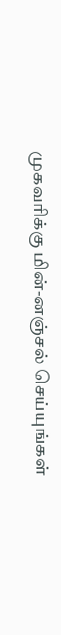முகவரிக்கு மின்-னஞ்சல் செய்யுங்கள்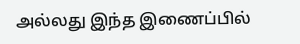அல்லது இந்த இணைப்பில்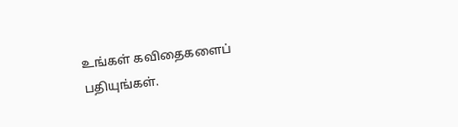உங்கள் கவிதைகளைப் பதியுங்கள்.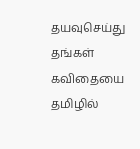தயவுசெய்து தங்கள் கவிதையை தமிழில்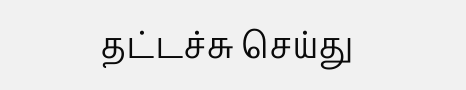தட்டச்சு செய்து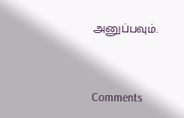அனுப்பவும்.



Comments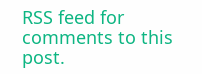RSS feed for comments to this post.